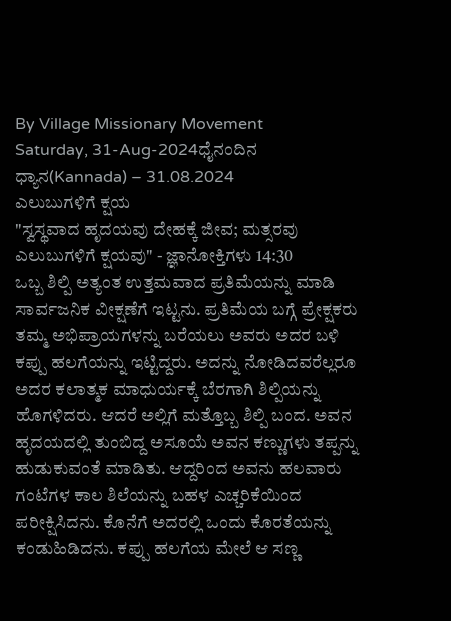By Village Missionary Movement
Saturday, 31-Aug-2024ಧೈನಂದಿನ ಧ್ಯಾನ(Kannada) – 31.08.2024
ಎಲುಬುಗಳಿಗೆ ಕ್ಷಯ
"ಸ್ವಸ್ಥವಾದ ಹೃದಯವು ದೇಹಕ್ಕೆ ಜೀವ; ಮತ್ಸರವು ಎಲುಬುಗಳಿಗೆ ಕ್ಷಯವು" - ಜ್ಞಾನೋಕ್ತಿಗಳು 14:30
ಒಬ್ಬ ಶಿಲ್ಪಿ ಅತ್ಯಂತ ಉತ್ತಮವಾದ ಪ್ರತಿಮೆಯನ್ನು ಮಾಡಿ ಸಾರ್ವಜನಿಕ ವೀಕ್ಷಣೆಗೆ ಇಟ್ಟನು. ಪ್ರತಿಮೆಯ ಬಗ್ಗೆ ಪ್ರೇಕ್ಷಕರು ತಮ್ಮ ಅಭಿಪ್ರಾಯಗಳನ್ನು ಬರೆಯಲು ಅವರು ಅದರ ಬಳಿ ಕಪ್ಪು ಹಲಗೆಯನ್ನು ಇಟ್ಟಿದ್ದರು. ಅದನ್ನು ನೋಡಿದವರೆಲ್ಲರೂ ಅದರ ಕಲಾತ್ಮಕ ಮಾಧುರ್ಯಕ್ಕೆ ಬೆರಗಾಗಿ ಶಿಲ್ಪಿಯನ್ನು ಹೊಗಳಿದರು. ಆದರೆ ಅಲ್ಲಿಗೆ ಮತ್ತೊಬ್ಬ ಶಿಲ್ಪಿ ಬಂದ. ಅವನ ಹೃದಯದಲ್ಲಿ ತುಂಬಿದ್ದ ಅಸೂಯೆ ಅವನ ಕಣ್ಣುಗಳು ತಪ್ಪನ್ನು ಹುಡುಕುವಂತೆ ಮಾಡಿತು. ಆದ್ದರಿಂದ ಅವನು ಹಲವಾರು ಗಂಟೆಗಳ ಕಾಲ ಶಿಲೆಯನ್ನು ಬಹಳ ಎಚ್ಚರಿಕೆಯಿಂದ ಪರೀಕ್ಷಿಸಿದನು. ಕೊನೆಗೆ ಅದರಲ್ಲಿ ಒಂದು ಕೊರತೆಯನ್ನು ಕಂಡುಹಿಡಿದನು. ಕಪ್ಪು ಹಲಗೆಯ ಮೇಲೆ ಆ ಸಣ್ಣ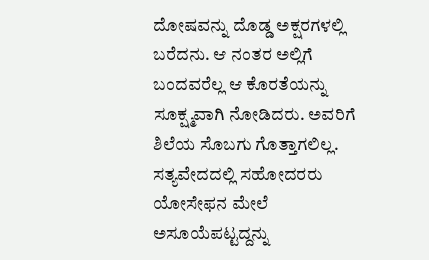ದೋಷವನ್ನು ದೊಡ್ಡ ಅಕ್ಷರಗಳಲ್ಲಿ ಬರೆದನು. ಆ ನಂತರ ಅಲ್ಲಿಗೆ ಬಂದವರೆಲ್ಲ ಆ ಕೊರತೆಯನ್ನು ಸೂಕ್ಷ್ಮವಾಗಿ ನೋಡಿದರು. ಅವರಿಗೆ ಶಿಲೆಯ ಸೊಬಗು ಗೊತ್ತಾಗಲಿಲ್ಲ.
ಸತ್ಯವೇದದಲ್ಲಿ ಸಹೋದರರು ಯೋಸೇಫನ ಮೇಲೆ ಅಸೂಯೆಪಟ್ಟದ್ದನ್ನು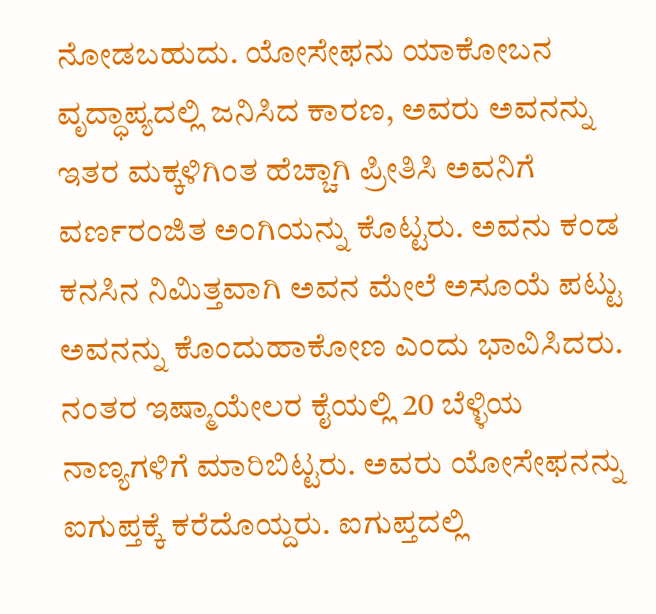ನೋಡಬಹುದು. ಯೋಸೇಫನು ಯಾಕೋಬನ ವೃದ್ಧಾಪ್ಯದಲ್ಲಿ ಜನಿಸಿದ ಕಾರಣ, ಅವರು ಅವನನ್ನು ಇತರ ಮಕ್ಕಳಿಗಿಂತ ಹೆಚ್ಚಾಗಿ ಪ್ರೀತಿಸಿ ಅವನಿಗೆ ವರ್ಣರಂಜಿತ ಅಂಗಿಯನ್ನು ಕೊಟ್ಟರು. ಅವನು ಕಂಡ ಕನಸಿನ ನಿಮಿತ್ತವಾಗಿ ಅವನ ಮೇಲೆ ಅಸೂಯೆ ಪಟ್ಟು ಅವನನ್ನು ಕೊಂದುಹಾಕೋಣ ಎಂದು ಭಾವಿಸಿದರು. ನಂತರ ಇಷ್ಮಾಯೇಲರ ಕೈಯಲ್ಲಿ 20 ಬೆಳ್ಳಿಯ ನಾಣ್ಯಗಳಿಗೆ ಮಾರಿಬಿಟ್ಟರು. ಅವರು ಯೋಸೇಫನನ್ನು ಐಗುಪ್ತಕ್ಕೆ ಕರೆದೊಯ್ದರು. ಐಗುಪ್ತದಲ್ಲಿ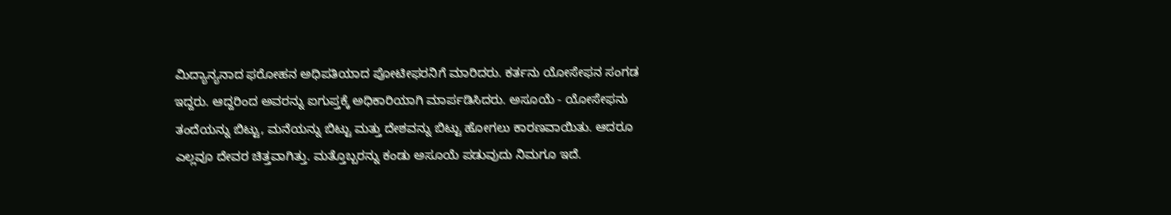ಮಿದ್ಯಾನ್ಯನಾದ ಫರೋಹನ ಅಧಿಪತಿಯಾದ ಪೋಟೀಫರನಿಗೆ ಮಾರಿದರು. ಕರ್ತನು ಯೋಸೇಫನ ಸಂಗಡ ಇದ್ದರು. ಆದ್ದರಿಂದ ಅವರನ್ನು ಐಗುಪ್ತಕ್ಕೆ ಅಧಿಕಾರಿಯಾಗಿ ಮಾರ್ಪಡಿಸಿದರು. ಅಸೂಯೆ - ಯೋಸೇಫನು ತಂದೆಯನ್ನು ಬಿಟ್ಟು, ಮನೆಯನ್ನು ಬಿಟ್ಟು ಮತ್ತು ದೇಶವನ್ನು ಬಿಟ್ಟು ಹೋಗಲು ಕಾರಣವಾಯಿತು. ಆದರೂ ಎಲ್ಲವೂ ದೇವರ ಚಿತ್ತವಾಗಿತ್ತು. ಮತ್ತೊಬ್ಬರನ್ನು ಕಂಡು ಅಸೂಯೆ ಪಡುವುದು ನಿಮಗೂ ಇದೆ.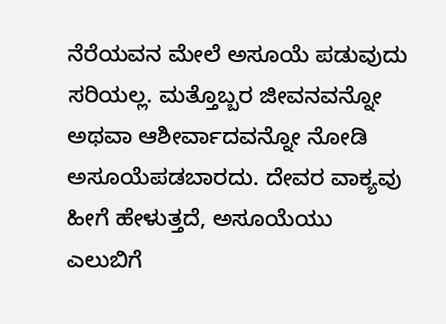ನೆರೆಯವನ ಮೇಲೆ ಅಸೂಯೆ ಪಡುವುದು ಸರಿಯಲ್ಲ. ಮತ್ತೊಬ್ಬರ ಜೀವನವನ್ನೋ ಅಥವಾ ಆಶೀರ್ವಾದವನ್ನೋ ನೋಡಿ ಅಸೂಯೆಪಡಬಾರದು. ದೇವರ ವಾಕ್ಯವು ಹೀಗೆ ಹೇಳುತ್ತದೆ, ಅಸೂಯೆಯು ಎಲುಬಿಗೆ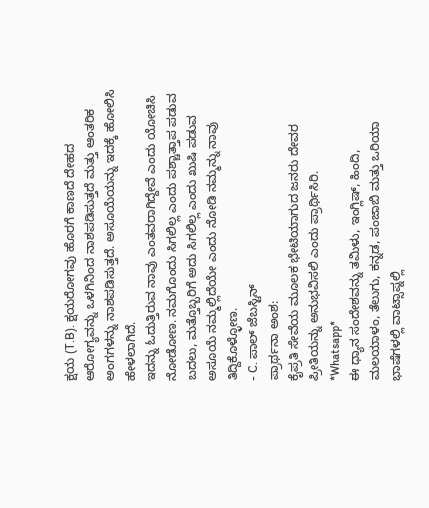ಕ್ಷಯ (T.B). ಕ್ಷಯರೋಗವು ಹೊರಗೆ ಕಾಣದೆ ದೇಹದ ಆರೋಗ್ಯವನ್ನು ಒಳಗಿನಿಂದ ನಾಶಪಡಿಸುತ್ತದೆ ಮತ್ತು ಆಂತರಿಕ ಅಂಗಗಳನ್ನು ನಾಶಪಡಿಸುತ್ತದೆ. ಅಸೂಯೆಯನ್ನು ಇದಕ್ಕೆ ಹೋಲಿಸಿ ಹೇಳಲಾಗಿದೆ.
ಇದನ್ನು ಓದುತ್ತಿರುವ ನಾವು ಎಂತವರಾಗಿದ್ದೇವೆ ಎಂದು ಯೋಚಿಸಿ ನೋಡೋಣ. ನಮಗೊಂದು ಸಿಗಲಿಲ್ಲ ಎಂದು ಪಶ್ಚಾತ್ತಾಪ ಪಡುವ ಬದಲು, ಮತ್ತೊಬ್ಬರಿಗೆ ಅದು ಸಿಗಲಿಲ್ಲ ಎಂದು ಖುಷಿ ಪಡುವ ಅಸೂಯೆ ನಮ್ಮಲ್ಲಿದೆಯೇ ಎಂದು ನೋಡಿ ನಮ್ಮನ್ನು ನಾವು ತಿದ್ದಿಕೊಳ್ಳೋಣ.
- C. ಪಾಲ್ ಜೆಬಸ್ಟಿನ್
ಪ್ರಾರ್ಥನಾ ಅಂಶ:
ಕೈಪ್ರತಿ ಸೇವೆಯ ಮೂಲಕ ಭೇಟಿಯಾಗುದ ಜನರು ದೇವರ ಪ್ರೀತಿಯನ್ನು ಅನುಭವಿಸಲಿ ಎಂದು ಪ್ರಾರ್ಥಿಸಿರಿ.
*Whatsapp*
ಈ ಧ್ಯಾನ ಸಂದೇಶವನ್ನು ತಮಿಳು, ಇಂಗ್ಲಿಷ್, ಹಿಂದಿ, ಮಲಯಾಳಂ, ತೆಲುಗು, ಕನ್ನಡ, ಪಂಜಾಬಿ ಮತ್ತು ಒರಿಯಾ ಭಾಷೆಗಳಲ್ಲಿ ವಾಟ್ಸಾಪ್ನಲ್ಲಿ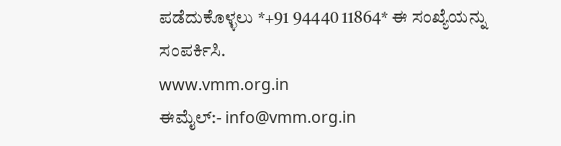ಪಡೆದುಕೊಳ್ಳಲು *+91 94440 11864* ಈ ಸಂಖ್ಯೆಯನ್ನು ಸಂಪರ್ಕಿಸಿ.
www.vmm.org.in
ಈಮೈಲ್:- info@vmm.org.in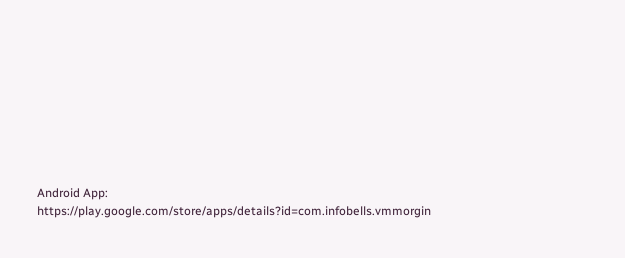Android App: https://play.google.com/store/apps/details?id=com.infobells.vmmorgin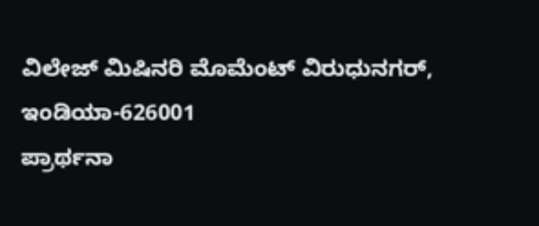ವಿಲೇಜ್ ಮಿಷಿನರಿ ಮೊಮೆಂಟ್ ವಿರುಧುನಗರ್, ಇಂಡಿಯಾ-626001
ಪ್ರಾರ್ಥನಾ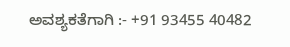ಅವಶ್ಯಕತೆಗಾಗಿ :- +91 93455 40482